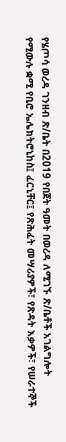የሄጦሳ ወረዳ ገንዘብ ጽ/ቤት በ2019 የበጀት ዓመት በወረዳ ለሚገኙ ጽ/ቤቶች አገልግሎት የሚውሉ ቋሚ የቢሮ ኤሌክትሮኒከስ፤ ፈርኒቸር፤ የጽሕፈት መሣሪያዎች፣ የጽዳት እቃዎች፣ የሠራተኞች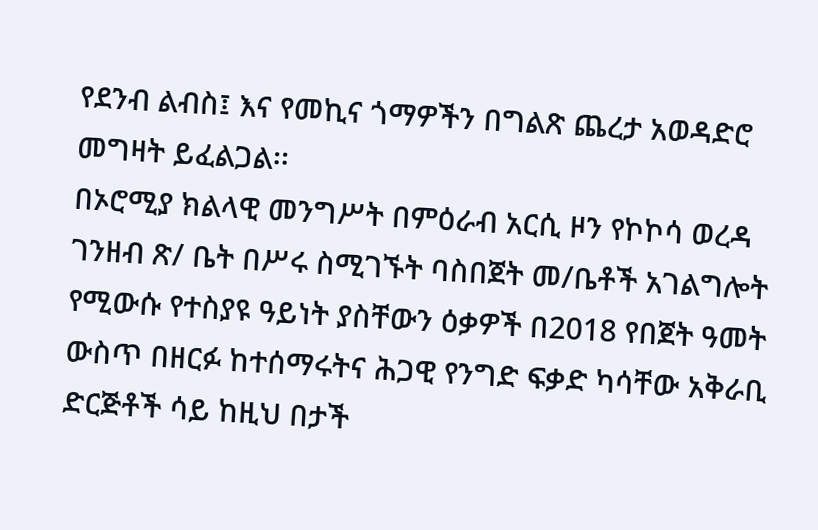የደንብ ልብስ፤ እና የመኪና ጎማዎችን በግልጽ ጨረታ አወዳድሮ መግዛት ይፈልጋል፡፡
በኦሮሚያ ክልላዊ መንግሥት በምዕራብ አርሲ ዞን የኮኮሳ ወረዳ ገንዘብ ጽ/ ቤት በሥሩ ስሚገኙት ባስበጀት መ/ቤቶች አገልግሎት የሚውሱ የተስያዩ ዓይነት ያስቸውን ዕቃዎች በ2018 የበጀት ዓመት ውስጥ በዘርፉ ከተሰማሩትና ሕጋዊ የንግድ ፍቃድ ካሳቸው አቅራቢ ድርጅቶች ሳይ ከዚህ በታች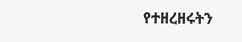የተዘረዘሩትን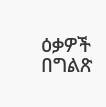ዕቃዎች በግልጽ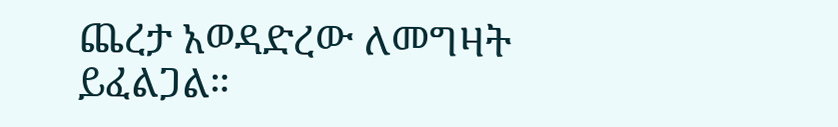ጨረታ አወዳድረው ለመግዛት ይፈልጋል።